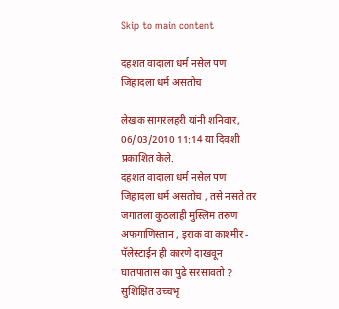Skip to main content

दहशत वादाला धर्म नसेल पण जिहादला धर्म असतोच

लेखक सागरलहरी यांनी शनिवार, 06/03/2010 11:14 या दिवशी प्रकाशित केले.
दहशत वादाला धर्म नसेल पण जिहादला धर्म असतोच , तसे नसते तर जगातला कुठलाही मुस्लिम तरुण अफगाणिस्तान , इराक वा काश्मीर - पॅलेस्टाईन ही कारणे दाखवून घातपातास का पुढे सरसावतो ? सुशिक्षित उच्चभृ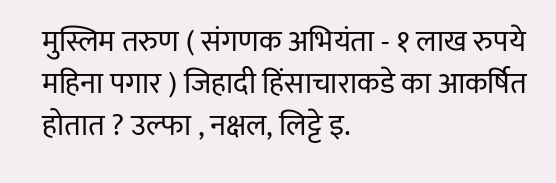मुस्लिम तरुण ( संगणक अभियंता - १ लाख रुपये महिना पगार ) जिहादी हिंसाचाराकडे का आकर्षित होतात ? उल्फा , नक्षल, लिट्टे इ.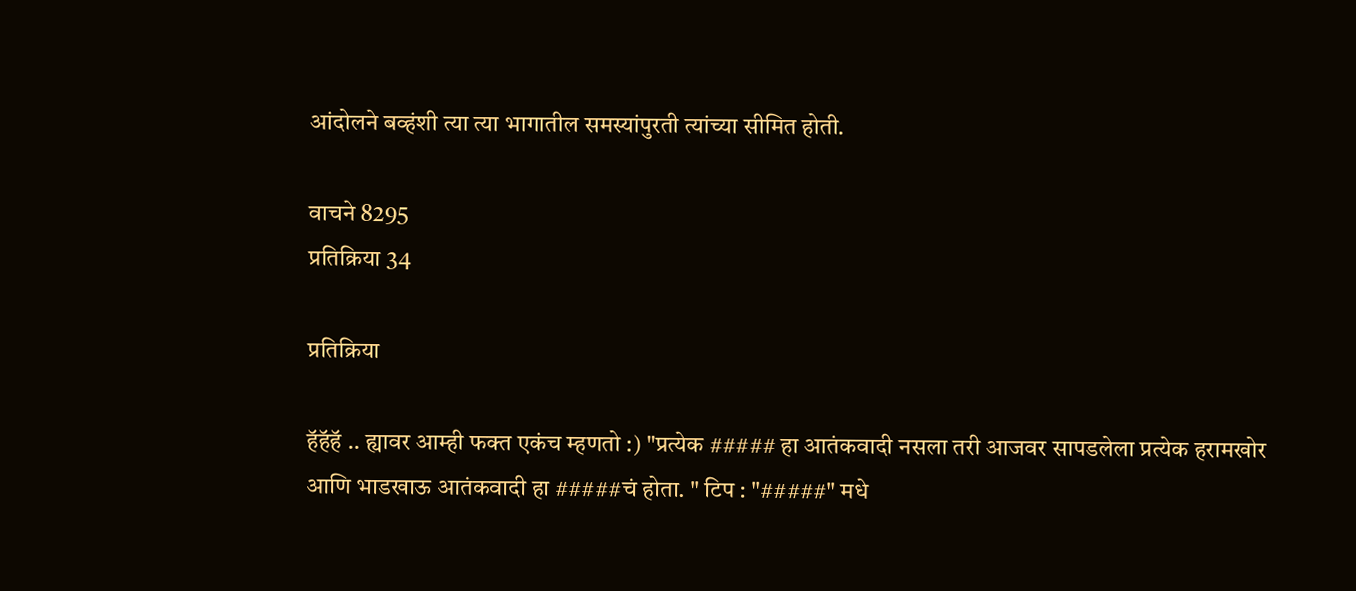आंदोलने बव्हंशी त्या त्या भागातील समस्यांपुरती त्यांच्या सीमित होती.

वाचने 8295
प्रतिक्रिया 34

प्रतिक्रिया

हॅहॅहॅ .. ह्यावर आम्ही फक्त एकंच म्हणतो :) "प्रत्येक ##### हा आतंकवादी नसला तरी आजवर सापडलेला प्रत्येक हरामखोर आणि भाडखाऊ आतंकवादी हा #####चं होता. " टिप : "#####" मधे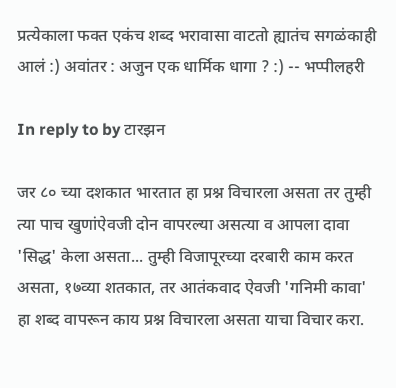प्रत्येकाला फक्त एकंच शब्द भरावासा वाटतो ह्यातंच सगळंकाही आलं :) अवांतर : अजुन एक धार्मिक धागा ? :) -- भप्पीलहरी

In reply to by टारझन

जर ८० च्या दशकात भारतात हा प्रश्न विचारला असता तर तुम्ही त्या पाच खुणांऐवजी दोन वापरल्या असत्या व आपला दावा 'सिद्ध' केला असता... तुम्ही विजापूरच्या दरबारी काम करत असता, १७व्या शतकात, तर आतंकवाद ऐवजी 'गनिमी कावा' हा शब्द वापरून काय प्रश्न विचारला असता याचा विचार करा.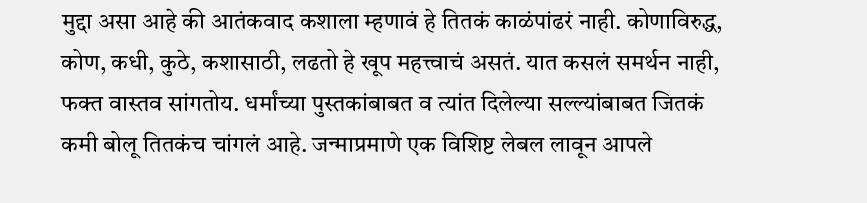मुद्दा असा आहे की आतंकवाद कशाला म्हणावं हे तितकं काळंपांढरं नाही. कोणाविरुद्ध, कोण, कधी, कुठे, कशासाठी, लढतो हे खूप महत्त्वाचं असतं. यात कसलं समर्थन नाही, फक्त वास्तव सांगतोय. धर्मांच्या पुस्तकांबाबत व त्यांत दिलेल्या सल्ल्यांबाबत जितकं कमी बोलू तितकंच चांगलं आहे. जन्माप्रमाणे एक विशिष्ट लेबल लावून आपले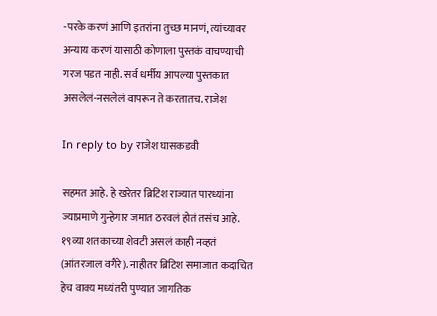-परके करणं आणि इतरांना तुच्छ मानणं, त्यांच्यावर अन्याय करणं यासाठी कोणाला पुस्तकं वाचण्याची गरज पडत नाही. सर्व धर्मीय आपल्या पुस्तकात असलेलं-नसलेलं वापरून ते करतातच. राजेश

In reply to by राजेश घासकडवी

सहमत आहे. हे खरेतर ब्रिटिश राज्यात पारध्यांना ज्याप्रमाणे गुन्हेगार जमात ठरवलं होतं तसंच आहे. १९व्या शतकाच्या शेवटी असलं काही नव्हतं (आंतरजाल वगैरे). नाहीतर ब्रिटिश समाजात कदाचित हेच वाक्य मध्यंतरी पुण्यात जागतिक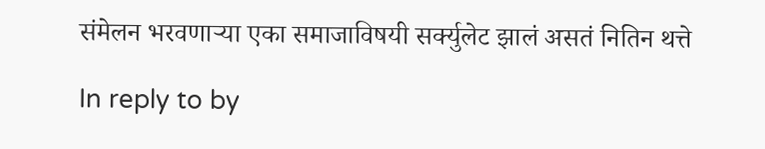संमेलन भरवणार्‍या एका समाजाविषयी सर्क्युलेट झालं असतं नितिन थत्ते

In reply to by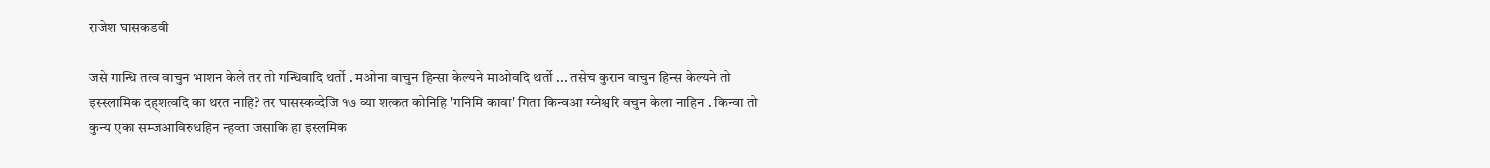राजेश घासकडवी

जसे गान्धि तत्व वाचुन भाशन केले तर तो गन्धिवादि थर्तो . मओना वाचुन हिन्सा केल्यने माओवदि थर्तो ... तसेच कुरान वाचुन हिन्स केल्यने तो इस्स्लामिक दह्शत्वदि का थरत नाहि? तर घासस्कव्देजि १७ व्या शत्कत कोनिहि 'गनिमि कावा' गिता किन्वआ ग्य्नेश्वरि वचुन केला नाहिन . किन्वा तो कुन्य एका सम्जआविरुधहिन न्हव्ता जसाकि हा इस्लमिक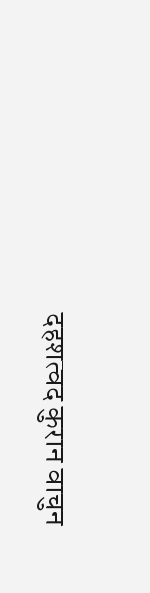दहशत्वद कुरान वाचुन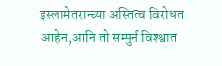इस्लामेतरान्च्या अस्तित्व विरोधत आहेन,आनि तो सम्पुर्न विश्श्वात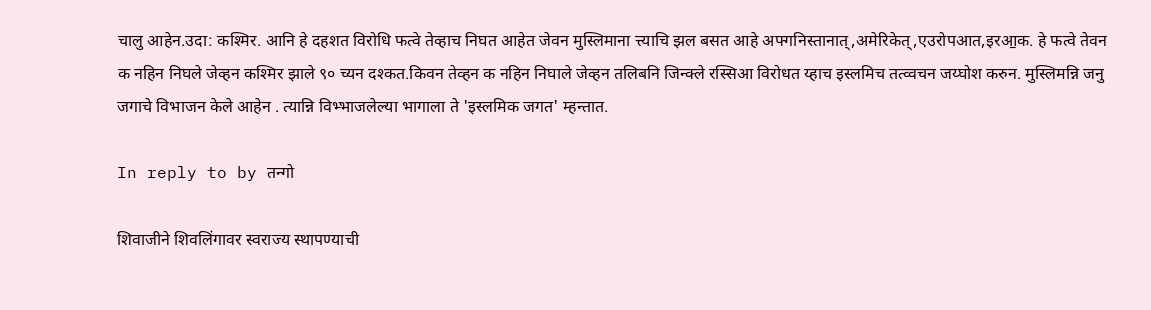चालु आहेन.उदा: कश्मिर. आनि हे दहशत विरोधि फत्वे तेव्हाच निघत आहेत जेवन मुस्लिमाना त्त्याचि झल बसत आहे अफ्गनिस्तानात्,अमेरिकेत्,एउरोपआत,इरआ॒क. हे फत्वे तेवन क नहिन निघले जेव्हन कश्मिर झाले ९० च्यन दश्कत.किवन तेव्हन क नहिन निघाले जेव्हन तलिबनि जिन्क्ले रस्सिआ विरोधत य्हाच इस्लमिच तत्व्वचन जय्घोश करुन. मुस्लिमन्नि जनु जगाचे विभाजन केले आहेन . त्यान्नि विभ्भाजलेल्या भागाला ते 'इस्लमिक जगत' म्हन्तात.

In reply to by तन्गो

शिवाजीने शिवलिंगावर स्वराज्य स्थापण्याची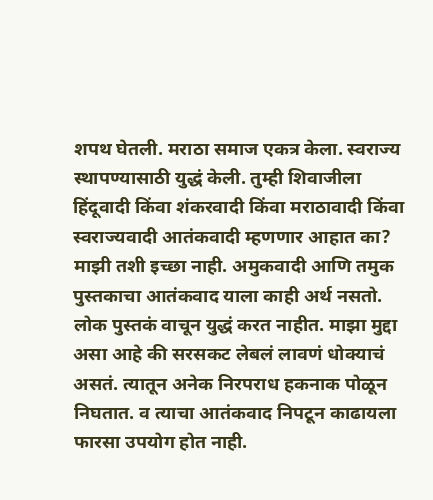शपथ घेतली. मराठा समाज एकत्र केला. स्वराज्य स्थापण्यासाठी युद्धं केली. तुम्ही शिवाजीला हिंदूवादी किंवा शंकरवादी किंवा मराठावादी किंवा स्वराज्यवादी आतंकवादी म्हणणार आहात का? माझी तशी इच्छा नाही. अमुकवादी आणि तमुक पुस्तकाचा आतंकवाद याला काही अर्थ नसतो. लोक पुस्तकं वाचून युद्धं करत नाहीत. माझा मुद्दा असा आहे की सरसकट लेबलं लावणं धोक्याचं असतं. त्यातून अनेक निरपराध हकनाक पोळून निघतात. व त्याचा आतंकवाद निपटून काढायला फारसा उपयोग होत नाही.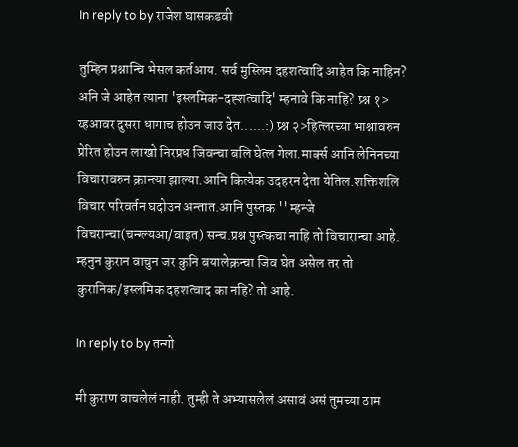In reply to by राजेश घासकडवी

तुम्हिन प्रश्नान्चि भेसल कर्तआय. सर्व मुस्लिम दहशत्वादि आहेत कि नाहिन? अनि जे आहेत त्याना 'इस्लमिक-दह्शत्वादि' म्हनावे कि नाहि? प्र्श्न १> य्हआवर दुसरा धागाच होउन जाउ देत......:) प्र्श्न २>हित्लरच्या भाश्नावरुन प्रेरित होउन लाखो निरप्रध जिवन्चा बलि घेत्ल गेला.मार्क्स आनि लेनिनच्या विचारावरुन क्रान्त्या झाल्या.आनि कित्येक उदहरन देता येतिल.शक्तिशलि विचार परिवर्तन घदोउन अन्तात.आनि पुस्तक '' म्हन्जे विचरान्चा(चन्ग्ल्यआ/वाइत) सन्च.प्रश्न पुस्त्कचा नाहि तो विचारान्चा आहे. म्हनुन कुरान वाचुन जर कुनि बयालेक्रन्चा जिव घेत असेल तर तो कुरानिक/इस्लमिक दहशत्वाद का नहि? तो आहे.

In reply to by तन्गो

मी कुराण वाचलेलं नाही. तुम्ही ते अभ्यासलेलं असावं असं तुमच्या ठाम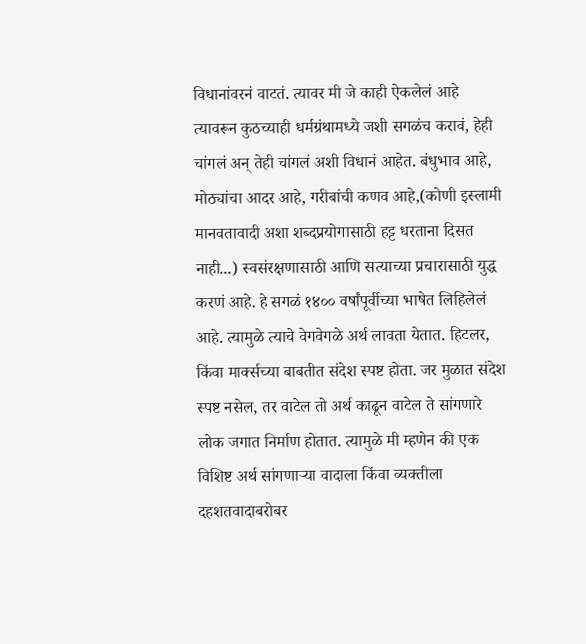विधानांवरनं वाटतं. त्यावर मी जे काही ऐकलेलं आहे त्यावरून कुठच्याही धर्मग्रंथामध्ये जशी सगळंच करावं, हेही चांगलं अन् तेही चांगलं अशी विधानं आहेत. बंधुभाव आहे, मोठ्यांचा आदर आहे, गरीबांची कणव आहे,(कोणी इस्लामी मानवतावादी अशा शब्दप्रयोगासाठी हट्ट धरताना दिसत नाही...) स्वसंरक्षणासाठी आणि सत्याच्या प्रचारासाठी युद्ध करणं आहे. हे सगळं १४०० वर्षांपूर्वीच्या भाषेत लिहिलेलं आहे. त्यामुळे त्याचे वेगवेगळे अर्थ लावता येतात. हिटलर, किंवा मार्क्सच्या बाबतीत संदेश स्पष्ट होता. जर मुळात संदेश स्पष्ट नसेल, तर वाटेल तो अर्थ काढून वाटेल ते सांगणारे लोक जगात निर्माण होतात. त्यामुळे मी म्हणेन की एक विशिष्ट अर्थ सांगणाऱ्या वादाला किंवा व्यक्तीला दहशतवादाबरोबर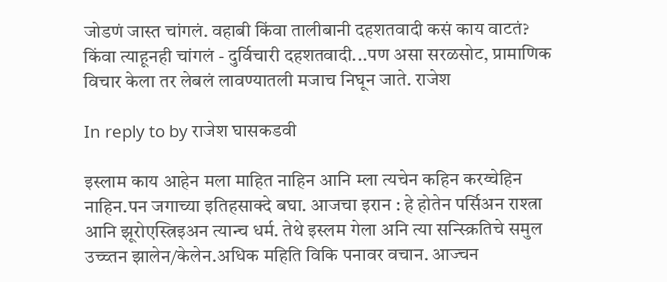जोडणं जास्त चांगलं. वहाबी किंवा तालीबानी दहशतवादी कसं काय वाटतं? किंवा त्याहूनही चांगलं - दुर्विचारी दहशतवादी...पण असा सरळसोट, प्रामाणिक विचार केला तर लेबलं लावण्यातली मजाच निघून जाते. राजेश

In reply to by राजेश घासकडवी

इस्लाम काय आहेन मला माहित नाहिन आनि म्ला त्यचेन कहिन करय्चेहिन नाहिन.पन जगाच्या इतिहसाक्दे बघा. आजचा इरान : हे होतेन पर्सिअन राश्त्रा आनि झूरोएस्त्रिइअन त्यान्च धर्म. तेथे इस्लम गेला अनि त्या सन्स्क्रितिचे समुल उच्च्तन झालेन/केलेन.अधिक महिति विकि पनावर वचान. आज्चन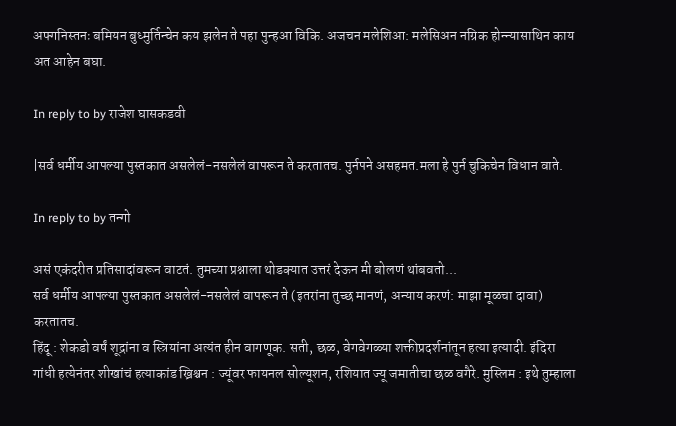अफ्गनिस्तनः बमियन बुध्मुर्तिन्चेन कय झलेन ते पहा पुन्हआ विकि. अजचन मलेशिआ: मलेसिअन नग्रिक होन्न्यासाथिन काय अत आहेन बघा.

In reply to by राजेश घासकडवी

|सर्व धर्मीय आपल्या पुस्तकात असलेलं-नसलेलं वापरून ते करतातच. पुर्नपने असहमत.मला हे पुर्न चुकिचेन विधान वाते.

In reply to by तन्गो

असं एकंदरीत प्रतिसादांवरून वाटतं. तुमच्या प्रश्नाला थोडक्यात उत्तरं देऊन मी बोलणं थांबवतो...
सर्व धर्मीय आपल्या पुस्तकात असलेलं-नसलेलं वापरून ते (इतरांना तुच्छ मानणं, अन्याय करणं: माझा मूळचा दावा) करतातच.
हिंदू : शेकडो वर्षं शूद्रांना व स्त्रियांना अत्यंत हीन वागणूक. सती, छळ, वेगवेगळ्या शक्तीप्रदर्शनांतून हत्या इत्यादी. इंदिरा गांधी हत्येनंतर शीखांचं हत्याकांड ख्रिश्चन : ज्यूंवर फायनल सोल्यूशन, रशियात ज्यू जमातीचा छळ वगैरे. मुस्लिम : इथे तुम्हाला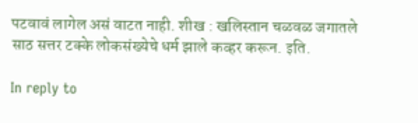पटवावं लागेल असं वाटत नाही. शीख : खलिस्तान चळवळ जगातले साठ सत्तर टक्के लोकसंख्येचे धर्म झाले कव्हर करून. इति.

In reply to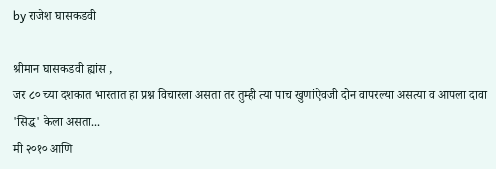by राजेश घासकडवी

श्रीमान घासकडवी ह्यांस ,
जर ८० च्या दशकात भारतात हा प्रश्न विचारला असता तर तुम्ही त्या पाच खुणांऐवजी दोन वापरल्या असत्या व आपला दावा 'सिद्ध' केला असता...
मी २०१० आणि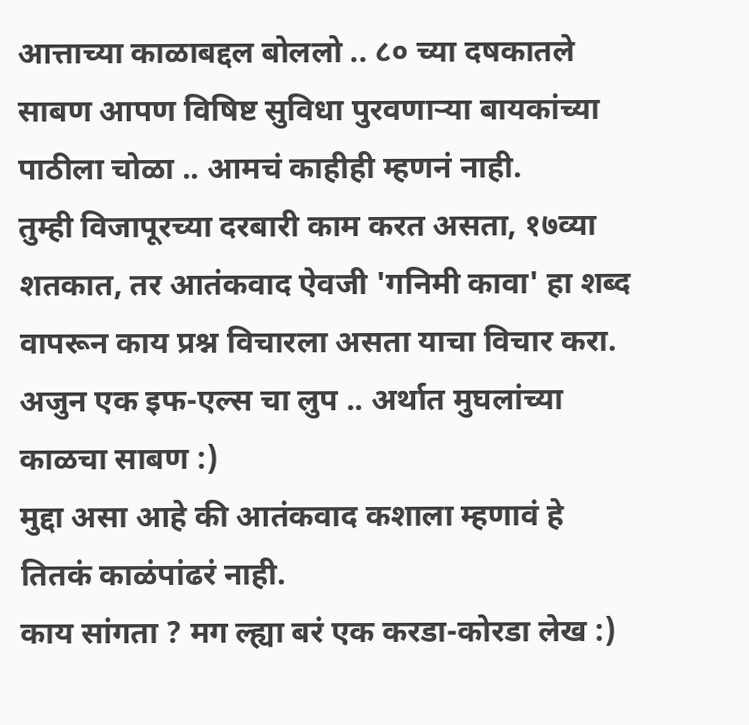आत्ताच्या काळाबद्दल बोललो .. ८० च्या दषकातले साबण आपण विषिष्ट सुविधा पुरवणार्‍या बायकांच्या पाठीला चोळा .. आमचं काहीही म्हणनं नाही.
तुम्ही विजापूरच्या दरबारी काम करत असता, १७व्या शतकात, तर आतंकवाद ऐवजी 'गनिमी कावा' हा शब्द वापरून काय प्रश्न विचारला असता याचा विचार करा.
अजुन एक इफ-एल्स चा लुप .. अर्थात मुघलांच्या काळचा साबण :)
मुद्दा असा आहे की आतंकवाद कशाला म्हणावं हे तितकं काळंपांढरं नाही.
काय सांगता ? मग ल्ह्या बरं एक करडा-कोरडा लेख :)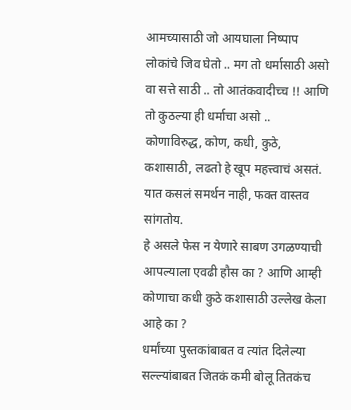आमच्यासाठी जो आयघाला निष्पाप लोकांचे जिव घेतो .. मग तो धर्मासाठी असो वा सत्ते साठी .. तो आतंकवादीच्च !! आणि तो कुठल्या ही धर्माचा असो ..
कोणाविरुद्ध, कोण, कधी, कुठे, कशासाठी, लढतो हे खूप महत्त्वाचं असतं. यात कसलं समर्थन नाही, फक्त वास्तव सांगतोय.
हे असले फेस न येणारे साबण उगळण्याची आपल्याला एवढी हौस का ? आणि आम्ही कोणाचा कधी कुठे कशासाठी उल्लेख केला आहे का ?
धर्मांच्या पुस्तकांबाबत व त्यांत दिलेल्या सल्ल्यांबाबत जितकं कमी बोलू तितकंच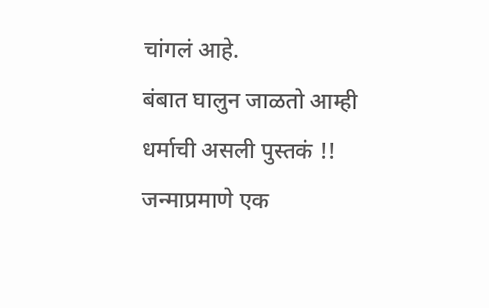चांगलं आहे.
बंबात घालुन जाळतो आम्ही धर्माची असली पुस्तकं !!
जन्माप्रमाणे एक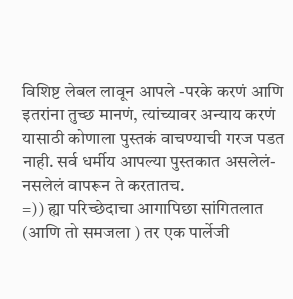विशिष्ट लेबल लावून आपले -परके करणं आणि इतरांना तुच्छ मानणं, त्यांच्यावर अन्याय करणं यासाठी कोणाला पुस्तकं वाचण्याची गरज पडत नाही. सर्व धर्मीय आपल्या पुस्तकात असलेलं-नसलेलं वापरून ते करतातच.
=)) ह्या परिच्छेदाचा आगापिछा सांगितलात (आणि तो समजला ) तर एक पार्लेजी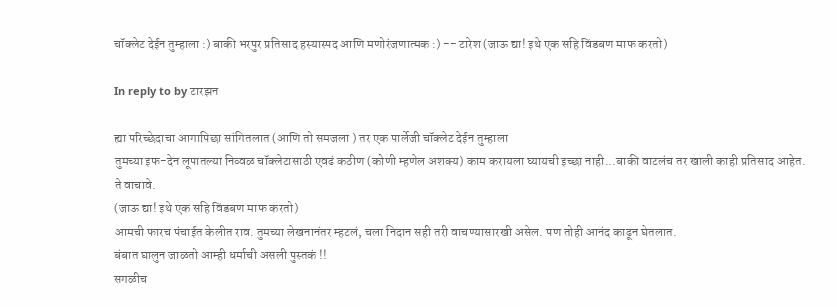चॉक्लेट देईन तुम्हाला :) बाकी भरपुर प्रतिसाद हस्यास्पद आणि मणोरंजणात्मक :) -- टारेश (जाऊ द्या! इथे एक सहि विंडबण माफ करतो)

In reply to by टारझन

ह्या परिच्छेदाचा आगापिछा सांगितलात (आणि तो समजला ) तर एक पार्लेजी चॉक्लेट देईन तुम्हाला
तुमच्या इफ-देन लूपातल्या निव्वळ चॉक्लेटासाठी एवढं कठीण (कोणी म्हणेल अशक्य) काम करायला घ्यायची इच्छा नाही...बाकी वाटलंच तर खाली काही प्रतिसाद आहेत. ते वाचावे.
(जाऊ द्या! इथे एक सहि विंडबण माफ करतो)
आमची फारच पंचाईत केलीत राव. तुमच्या लेखनानंतर म्हटलं, चला निदान सही तरी वाचण्यासारखी असेल. पण तोही आनंद काढून घेतलात.
बंबात घालुन जाळतो आम्ही धर्माची असली पुस्तकं !!
सगळीच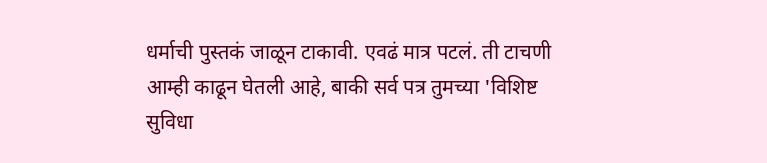धर्माची पुस्तकं जाळून टाकावी. एवढं मात्र पटलं. ती टाचणी आम्ही काढून घेतली आहे, बाकी सर्व पत्र तुमच्या 'विशिष्ट सुविधा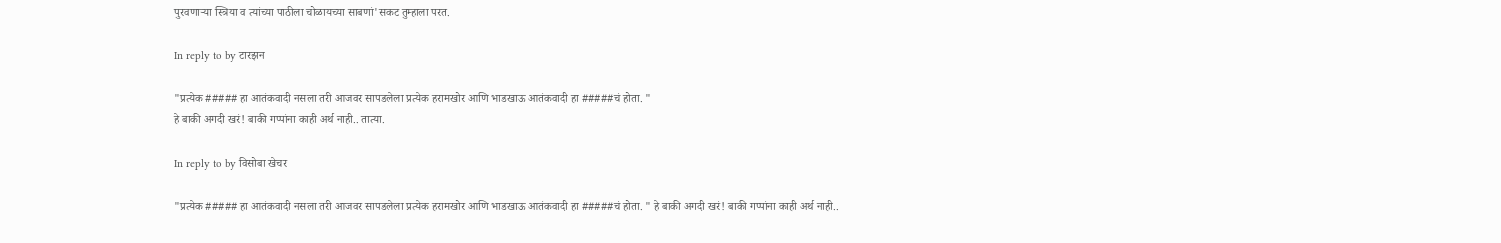पुरवणाऱ्या स्त्रिया व त्यांच्या पाठीला चोळायच्या साबणां'सकट तुम्हाला परत.

In reply to by टारझन

"प्रत्येक ##### हा आतंकवादी नसला तरी आजवर सापडलेला प्रत्येक हरामखोर आणि भाडखाऊ आतंकवादी हा #####चं होता. "
हे बाकी अगदी खरं! बाकी गप्पांना काही अर्थ नाही.. तात्या.

In reply to by विसोबा खेचर

"प्रत्येक ##### हा आतंकवादी नसला तरी आजवर सापडलेला प्रत्येक हरामखोर आणि भाडखाऊ आतंकवादी हा #####चं होता. " हे बाकी अगदी खरं! बाकी गप्पांना काही अर्थ नाही..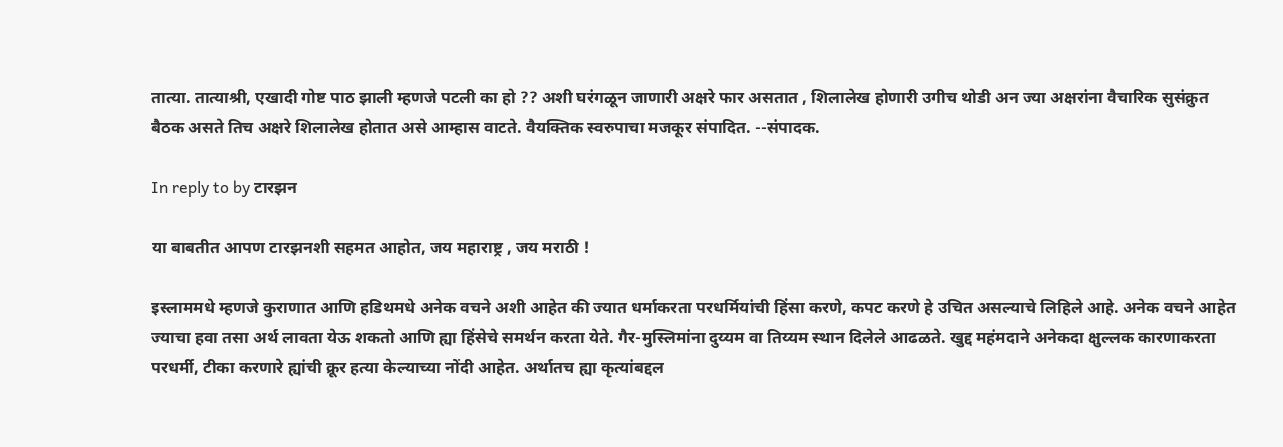तात्या. तात्याश्री, एखादी गोष्ट पाठ झाली म्हणजे पटली का हो ?? अशी घरंगळून जाणारी अक्षरे फार असतात , शिलालेख होणारी उगीच थोडी अन ज्या अक्षरांना वैचारिक सुसंक्रुत बैठक असते तिच अक्षरे शिलालेख होतात असे आम्हास वाटते. वैयक्तिक स्वरुपाचा मजकूर संपादित. --संपादक.

In reply to by टारझन

या बाबतीत आपण टारझनशी सहमत आहोत, जय महाराष्ट्र , जय मराठी !

इस्लाममधे म्हणजे कुराणात आणि हडिथमधे अनेक वचने अशी आहेत की ज्यात धर्माकरता परधर्मियांची हिंसा करणे, कपट करणे हे उचित असल्याचे लिहिले आहे. अनेक वचने आहेत ज्याचा हवा तसा अर्थ लावता येऊ शकतो आणि ह्या हिंसेचे समर्थन करता येते. गैर-मुस्लिमांना दुय्यम वा तिय्यम स्थान दिलेले आढळते. खुद्द महंमदाने अनेकदा क्षुल्लक कारणाकरता परधर्मी, टीका करणारे ह्यांची क्रूर हत्या केल्याच्या नोंदी आहेत. अर्थातच ह्या कृत्यांबद्दल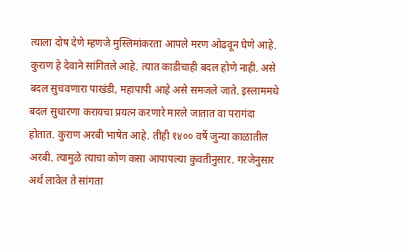त्याला दोष देणे म्हणजे मुस्लिमांकरता आपले मरण ओढवून घेणे आहे. कुराण हे देवाने सांगितले आहे. त्यात काडीचाही बदल होणे नाही. असे बदल सुचवणारा पाखंडी, महापापी आहे असे समजले जाते. इस्लाममधे बदल सुधारणा करायचा प्रयत्न करणारे मारले जातात वा परागंदा होतात. कुराण अरबी भाषेत आहे. तीही १४०० वर्षे जुन्या काळातील अरबी. त्यामुळे त्याचा कोण कसा आपापल्या कुवतीनुसार. गरजेनुसार अर्थ लावेल ते सांगता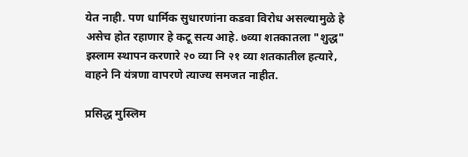येत नाही. पण धार्मिक सुधारणांना कडवा विरोध असल्यामुळे हे असेच होत रहाणार हे कटू सत्य आहे. ७व्या शतकातला "शुद्ध" इस्लाम स्थापन करणारे २० व्या नि २१ व्या शतकातील हत्यारे, वाहने नि यंत्रणा वापरणे त्याज्य समजत नाहीत.

प्रसिद्ध मुस्लिम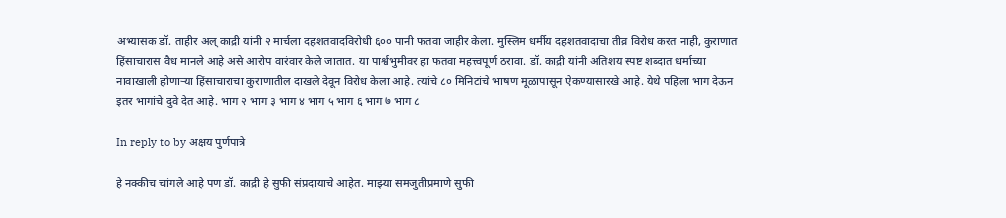अभ्यासक डॉ. ताहीर अल् काद्री यांनी २ मार्चला दहशतवादविरोधी ६०० पानी फतवा जाहीर केला. मुस्लिम धर्मीय दहशतवादाचा तीव्र विरोध करत नाही, कुराणात हिंसाचारास वैध मानले आहे असे आरोप वारंवार केले जातात. या पार्श्वभुमीवर हा फतवा महत्त्वपूर्ण ठरावा. डॉ. काद्री यांनी अतिशय स्पष्ट शब्दात धर्माच्या नावाखाली होणार्‍या हिंसाचाराचा कुराणातील दाखले देवून विरोध केला आहे. त्यांचे ८० मिनिटांचे भाषण मूळापासून ऐकण्यासारखे आहे. येथे पहिला भाग देऊन इतर भागांचे दुवे देत आहे. भाग २ भाग ३ भाग ४ भाग ५ भाग ६ भाग ७ भाग ८

In reply to by अक्षय पुर्णपात्रे

हे नक्कीच चांगले आहे पण डॉ. काद्री हे सुफी संप्रदायाचे आहेत. माझ्या समजुतीप्रमाणे सुफी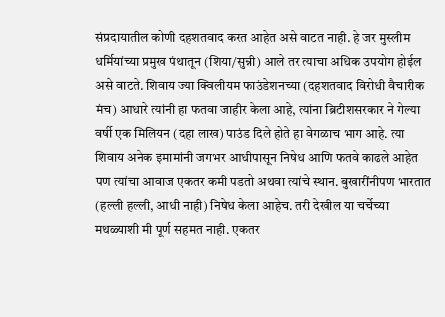संप्रदायातील कोणी दहशतवाद करत आहेत असे वाटत नाही. हे जर मुस्लीम धर्मियांच्या प्रमुख पंथातून (शिया/सुन्नी) आले तर त्याचा अधिक उपयोग होईल असे वाटते. शिवाय ज्या क्विलीयम फाउंडेशनच्या (दहशतवाद विरोधी वैचारीक मंच) आधारे त्यांनी हा फतवा जाहीर केला आहे, त्यांना ब्रिटीशसरकार ने गेल्या वर्षी एक मिलियन (दहा लाख) पाउंड दिले होते हा वेगळाच भाग आहे. त्या शिवाय अनेक इमामांनी जगभर आधीपासून निषेध आणि फतवे काढले आहेत पण त्यांचा आवाज एकतर कमी पडतो अथवा त्यांचे स्थान. बुखारींनीपण भारतात (हल्ली हल्ली, आधी नाही) निषेध केला आहेच. तरी देखील या चर्चेच्या मथळ्याशी मी पूर्ण सहमत नाही. एकतर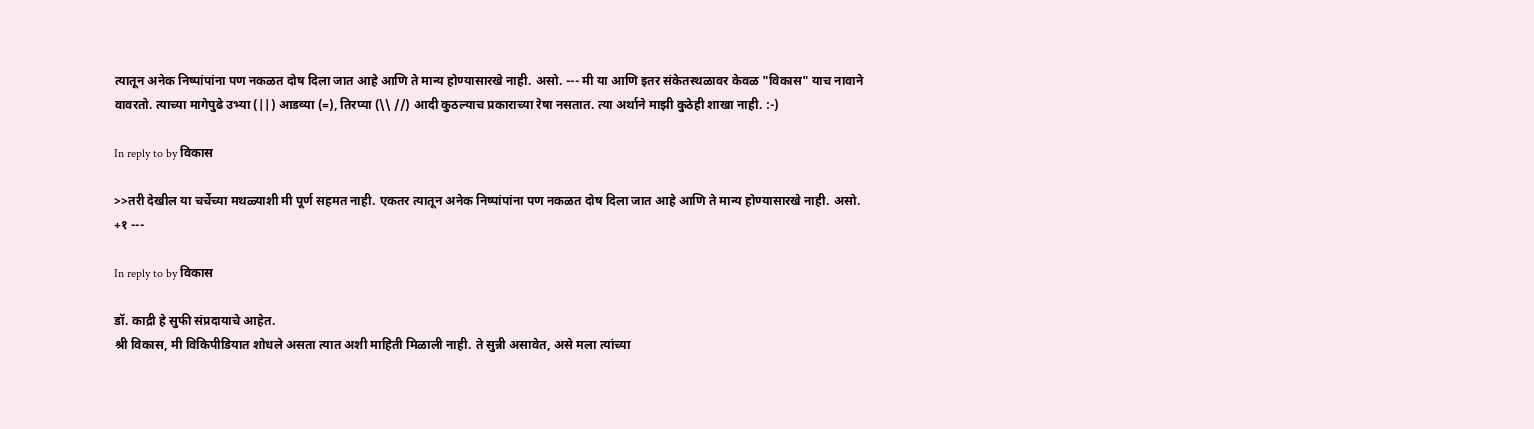त्यातून अनेक निष्पांपांना पण नकळत दोष दिला जात आहे आणि ते मान्य होण्यासारखे नाही. असो. --- मी या आणि इतर संकेतस्थळावर केवळ "विकास" याच नावाने वावरतो. त्याच्या मागेपुढे उभ्या (||) आडव्या (=), तिरप्या (\\ //) आदी कुठल्याच प्रकाराच्या रेषा नसतात. त्या अर्थाने माझी कुठेही शाखा नाही. :-)

In reply to by विकास

>>तरी देखील या चर्चेच्या मथळ्याशी मी पूर्ण सहमत नाही. एकतर त्यातून अनेक निष्पांपांना पण नकळत दोष दिला जात आहे आणि ते मान्य होण्यासारखे नाही. असो. +१ ---

In reply to by विकास

डॉ. काद्री हे सुफी संप्रदायाचे आहेत.
श्री विकास, मी विकिपीडियात शोधले असता त्यात अशी माहिती मिळाली नाही. ते सुन्नी असावेत, असे मला त्यांच्या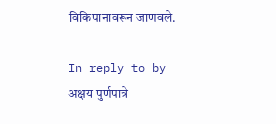विकिपानावरून जाणवले.

In reply to by अक्षय पुर्णपात्रे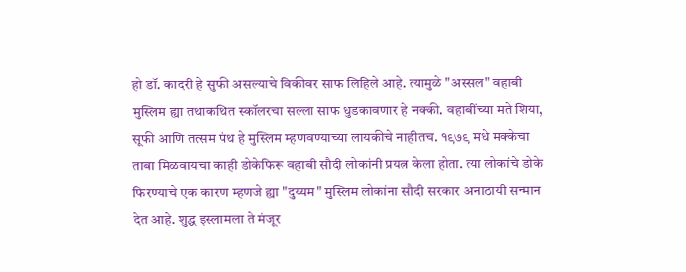हो डॉ. कादरी हे सुफी असल्याचे विकीवर साफ लिहिले आहे. त्यामुळे "अस्सल" वहाबी मुस्लिम ह्या तथाकथित स्कॉलरचा सल्ला साफ धुडकावणार हे नक्की. वहाबींच्या मते शिया, सूफी आणि तत्सम पंथ हे मुस्लिम म्हणवण्याच्या लायकीचे नाहीतच. १९७९ मधे मक्केचा ताबा मिळवायचा काही डोकेफिरू वहाबी सौदी लोकांनी प्रयत्न केला होता. त्या लोकांचे डोके फिरण्याचे एक कारण म्हणजे ह्या "दुय्यम" मुस्लिम लोकांना सौदी सरकार अनाठायी सन्मान देत आहे. शुद्ध इस्लामला ते मंजूर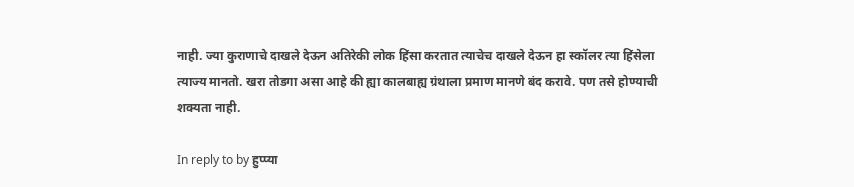नाही. ज्या कुराणाचे दाखले देऊन अतिरेकी लोक हिंसा करतात त्याचेच दाखले देऊन हा स्कॉलर त्या हिंसेला त्याज्य मानतो. खरा तोडगा असा आहे की ह्या कालबाह्य ग्रंथाला प्रमाण मानणे बंद करावे. पण तसे होण्याची शक्यता नाही.

In reply to by हुप्प्या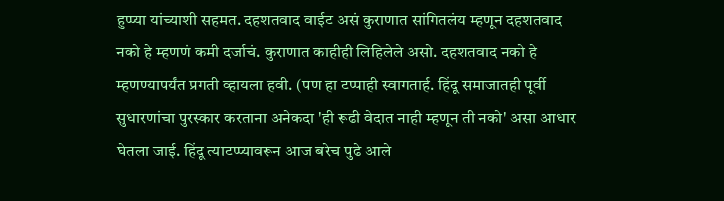हुप्प्या यांच्याशी सहमत. दहशतवाद वाईट असं कुराणात सांगितलंय म्हणून दहशतवाद नको हे म्हणणं कमी दर्जाचं. कुराणात काहीही लिहिलेले असो. दहशतवाद नको हे म्हणण्यापर्यंत प्रगती व्हायला हवी. (पण हा टप्पाही स्वागतार्ह. हिंदू समाजातही पूर्वी सुधारणांचा पुरस्कार करताना अनेकदा 'ही रूढी वेदात नाही म्हणून ती नको' असा आधार घेतला जाई. हिंदू त्याटप्प्यावरून आज बरेच पुढे आले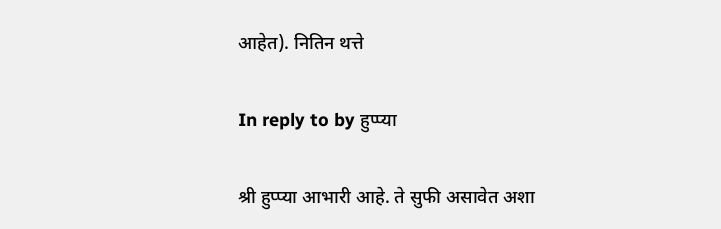आहेत). नितिन थत्ते

In reply to by हुप्प्या

श्री हुप्प्या आभारी आहे. ते सुफी असावेत अशा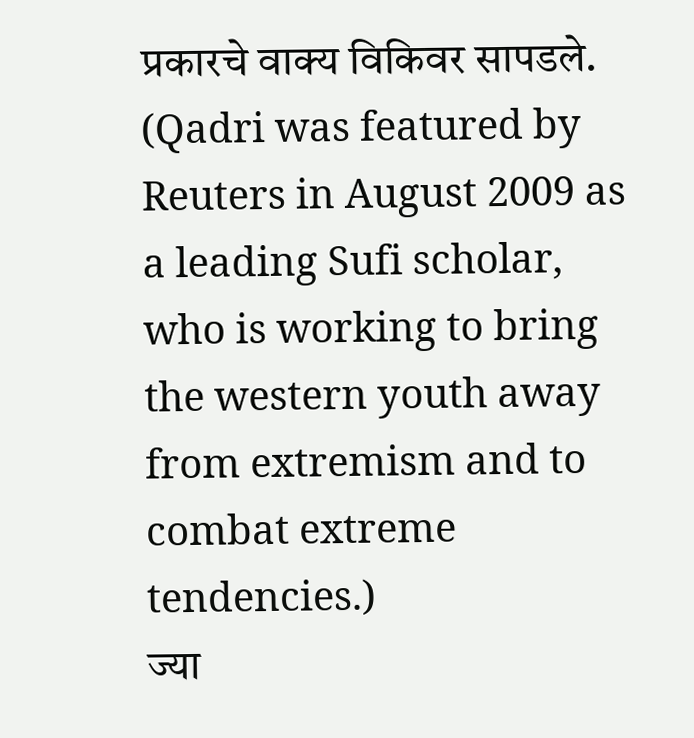प्रकारचे वाक्य विकिवर सापडले. (Qadri was featured by Reuters in August 2009 as a leading Sufi scholar, who is working to bring the western youth away from extremism and to combat extreme tendencies.)
ज्या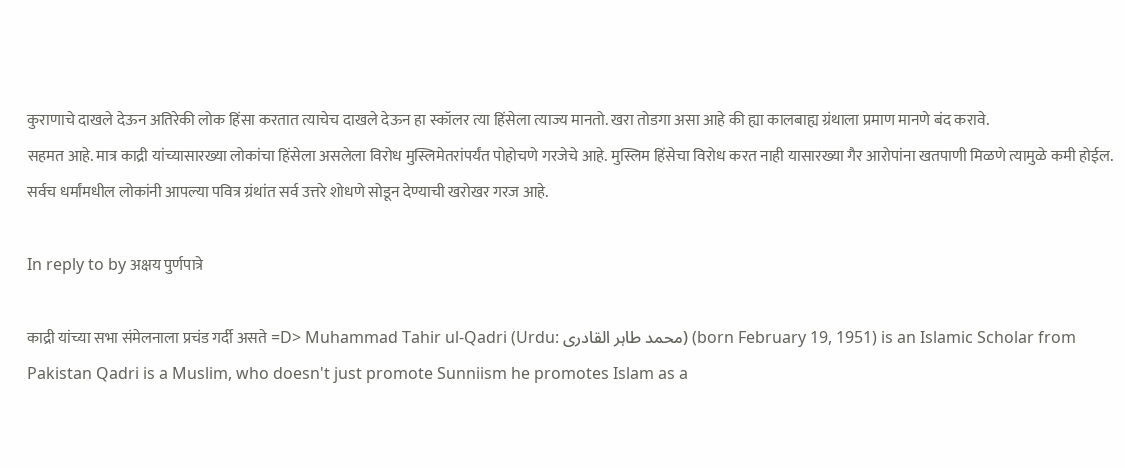कुराणाचे दाखले देऊन अतिरेकी लोक हिंसा करतात त्याचेच दाखले देऊन हा स्कॉलर त्या हिंसेला त्याज्य मानतो. खरा तोडगा असा आहे की ह्या कालबाह्य ग्रंथाला प्रमाण मानणे बंद करावे.
सहमत आहे. मात्र काद्री यांच्यासारख्या लोकांचा हिंसेला असलेला विरोध मुस्लिमेतरांपर्यंत पोहोचणे गरजेचे आहे. मुस्लिम हिंसेचा विरोध करत नाही यासारख्या गैर आरोपांना खतपाणी मिळणे त्यामुळे कमी होईल. सर्वच धर्मांमधील लोकांनी आपल्या पवित्र ग्रंथांत सर्व उत्तरे शोधणे सोडून देण्याची खरोखर गरज आहे.

In reply to by अक्षय पुर्णपात्रे

काद्री यांच्या सभा संमेलनाला प्रचंड गर्दी असते =D> Muhammad Tahir ul-Qadri (Urdu: محمد طاہر القادری) (born February 19, 1951) is an Islamic Scholar from Pakistan Qadri is a Muslim, who doesn't just promote Sunniism he promotes Islam as a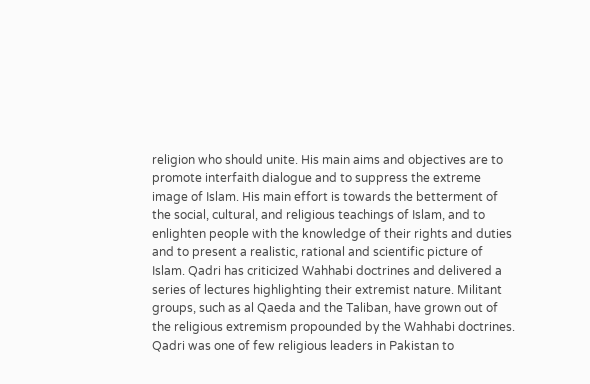religion who should unite. His main aims and objectives are to promote interfaith dialogue and to suppress the extreme image of Islam. His main effort is towards the betterment of the social, cultural, and religious teachings of Islam, and to enlighten people with the knowledge of their rights and duties and to present a realistic, rational and scientific picture of Islam. Qadri has criticized Wahhabi doctrines and delivered a series of lectures highlighting their extremist nature. Militant groups, such as al Qaeda and the Taliban, have grown out of the religious extremism propounded by the Wahhabi doctrines. Qadri was one of few religious leaders in Pakistan to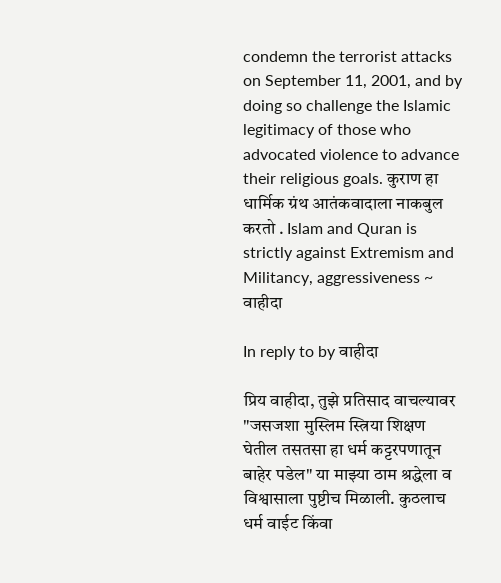condemn the terrorist attacks on September 11, 2001, and by doing so challenge the Islamic legitimacy of those who advocated violence to advance their religious goals. कुराण हा धार्मिक ग्रंथ आतंकवादाला नाकबुल करतो . Islam and Quran is strictly against Extremism and Militancy, aggressiveness ~ वाहीदा

In reply to by वाहीदा

प्रिय वाहीदा, तुझे प्रतिसाद वाचल्यावर "जसजशा मुस्लिम स्त्रिया शिक्षण घेतील तसतसा हा धर्म कट्टरपणातून बाहेर पडेल" या माझ्या ठाम श्रद्धेला व विश्वासाला पुष्टीच मिळाली. कुठलाच धर्म वाईट किंवा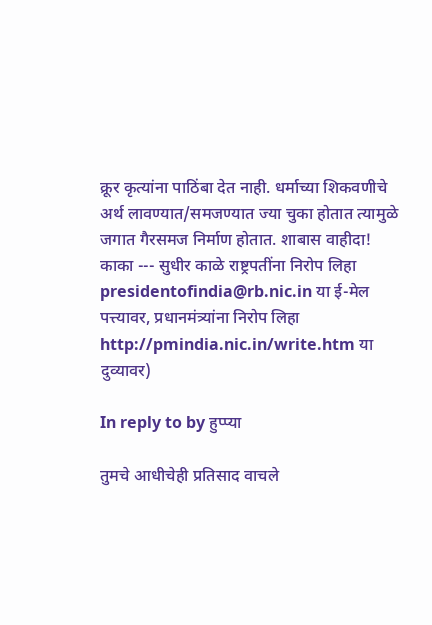क्रूर कृत्यांना पाठिंबा देत नाही. धर्माच्या शिकवणीचे अर्थ लावण्यात/समजण्यात ज्या चुका होतात त्यामुळे जगात गैरसमज निर्माण होतात. शाबास वाहीदा! काका --- सुधीर काळे राष्ट्रपतींना निरोप लिहा presidentofindia@rb.nic.in या ई-मेल पत्त्यावर, प्रधानमंत्र्यांना निरोप लिहा http://pmindia.nic.in/write.htm या दुव्यावर)

In reply to by हुप्प्या

तुमचे आधीचेही प्रतिसाद वाचले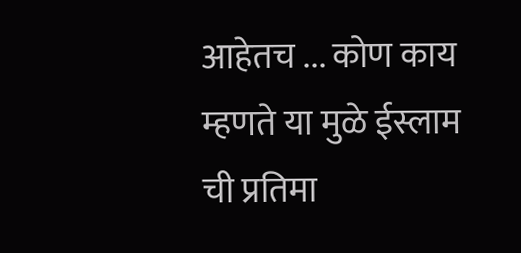आहेतच ... कोण काय म्हणते या मुळे ईस्लाम ची प्रतिमा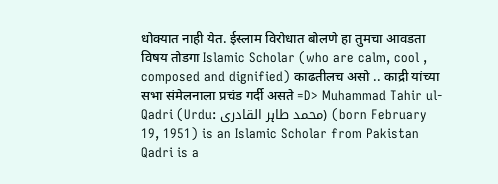धोक्यात नाही येत. ईस्लाम विरोधात बोलणे हा तुमचा आवडता विषय तोडगा Islamic Scholar (who are calm, cool , composed and dignified) काढतीलच असो .. काद्री यांच्या सभा संमेलनाला प्रचंड गर्दी असते =D> Muhammad Tahir ul-Qadri (Urdu: محمد طاہر القادری) (born February 19, 1951) is an Islamic Scholar from Pakistan Qadri is a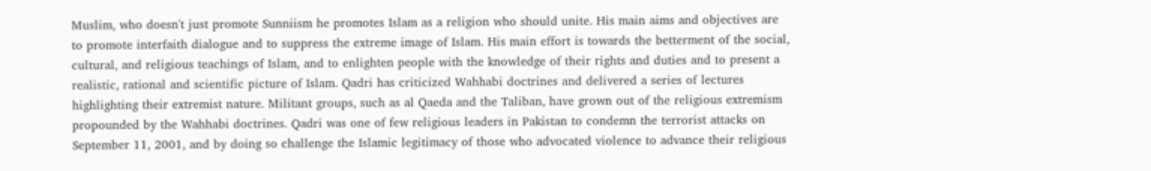Muslim, who doesn't just promote Sunniism he promotes Islam as a religion who should unite. His main aims and objectives are to promote interfaith dialogue and to suppress the extreme image of Islam. His main effort is towards the betterment of the social, cultural, and religious teachings of Islam, and to enlighten people with the knowledge of their rights and duties and to present a realistic, rational and scientific picture of Islam. Qadri has criticized Wahhabi doctrines and delivered a series of lectures highlighting their extremist nature. Militant groups, such as al Qaeda and the Taliban, have grown out of the religious extremism propounded by the Wahhabi doctrines. Qadri was one of few religious leaders in Pakistan to condemn the terrorist attacks on September 11, 2001, and by doing so challenge the Islamic legitimacy of those who advocated violence to advance their religious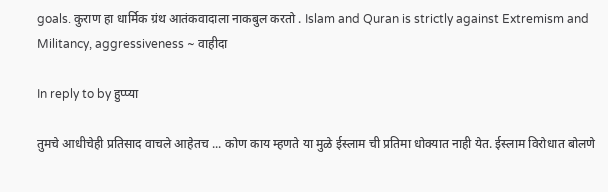goals. कुराण हा धार्मिक ग्रंथ आतंकवादाला नाकबुल करतो . Islam and Quran is strictly against Extremism and Militancy, aggressiveness ~ वाहीदा

In reply to by हुप्प्या

तुमचे आधीचेही प्रतिसाद वाचले आहेतच ... कोण काय म्हणते या मुळे ईस्लाम ची प्रतिमा धोक्यात नाही येत. ईस्लाम विरोधात बोलणे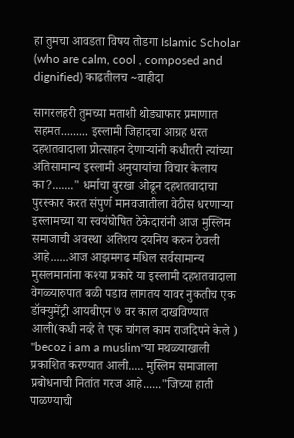हा तुमचा आवडता विषय तोडगा Islamic Scholar (who are calm, cool , composed and dignified) काढतीलच ~वाहीदा

सागरलहरी तुमच्या मताशी थोड्याफार प्रमाणात सहमत......... इस्लामी जिहादचा आग्रह धरत दहशतवादाला प्रोत्साहन देणार्‍यांनी कधीतरी त्यांच्या अतिसामान्य इस्लामी अनुयायांचा विचार केलाय का?......." धर्माचा बुरखा ओढून दहशतवादाचा पुरस्कार करत संपुर्ण मानवजातीला वेठीस धरणार्‍या इस्लामच्या या स्वयंघोषित ठेकेदारांनी आज मुस्लिम समाजाची अवस्था अतिशय दयनिय करुन ठेवली आहे......आज आझमगढ मधिल सर्वसामान्य मुसलमानांना कश्या प्रकारे या इस्लामी दहशतवादाला वेगळ्यारुपात बळी पडाव लागतय यावर नुकतीच एक डॉक्युमेंट्री आयबीएन ७ वर काल दाखविण्यात आली(कधी नव्हे ते एक चांगल काम राजदिपने केले ) "becoz i am a muslim"या मथळ्याखाली प्रकाशित करण्यात आली..... मुस्लिम समाजाला प्रबोधनाची नितांत गरज आहे......"जिच्या हाती पाळण्याची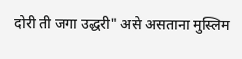दोरी ती जगा उद्धरी" असे असताना मुस्लिम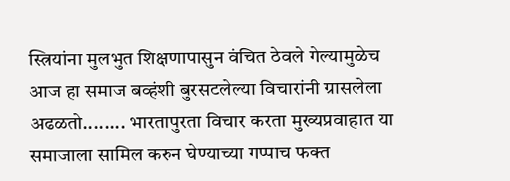स्त्रियांना मुलभुत शिक्षणापासुन वंचित ठेवले गेल्यामुळेच आज हा समाज बव्हंशी बुरसटलेल्या विचारांनी ग्रासलेला अढळतो........ भारतापुरता विचार करता मुख्यप्रवाहात या समाजाला सामिल करुन घेण्याच्या गप्पाच फक्त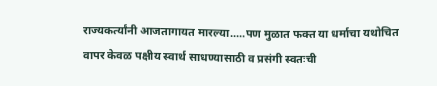राज्यकर्त्यांनी आजतागायत मारल्या.....पण मुळात फक्त या धर्माचा यथोचित वापर केवळ पक्षीय स्वार्थ साधण्यासाठी व प्रसंगी स्वतःची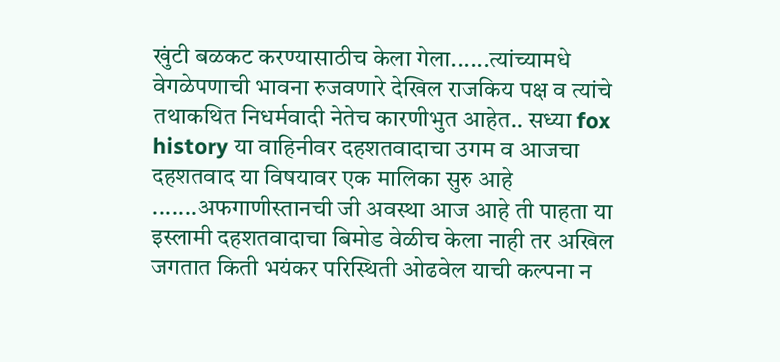खुंटी बळकट करण्यासाठीच केला गेला......त्यांच्यामधे वेगळेपणाची भावना रुजवणारे देखिल राजकिय पक्ष व त्यांचे तथाकथित निधर्मवादी नेतेच कारणीभुत आहेत.. सध्या fox history या वाहिनीवर दहशतवादाचा उगम व आजचा दहशतवाद या विषयावर एक मालिका सुरु आहे .......अफगाणीस्तानची जी अवस्था आज आहे ती पाहता या इस्लामी दहशतवादाचा बिमोड वेळीच केला नाही तर अखिल जगतात किती भयंकर परिस्थिती ओढवेल याची कल्पना न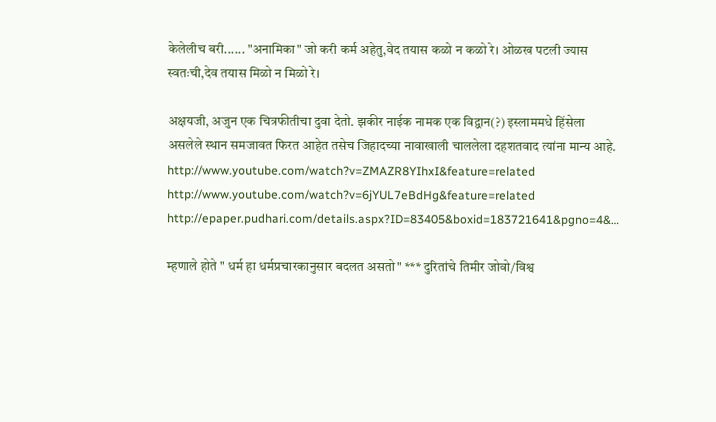केलेलीच बरी...... "अनामिका" जो करी कर्म अहेतु,वेद तयास कळो न कळो रे। ओळख पटली ज्यास स्वतःची,देव तयास मिळो न मिळो रे।

अक्षयजी, अजुन एक चित्रफीतीचा दुवा देतो. झकीर नाईक नामक एक विद्वान(?) इस्लाममधे हिंसेला असलेले स्थान समजावत फिरत आहेत तसेच जिहादच्या नावाखाली चाललेला दहशतवाद त्यांना मान्य आहे. http://www.youtube.com/watch?v=ZMAZR8YIhxI&feature=related http://www.youtube.com/watch?v=6jYUL7eBdHg&feature=related http://epaper.pudhari.com/details.aspx?ID=83405&boxid=183721641&pgno=4&…

म्हणाले होते " धर्म हा धर्मप्रचारकानुसार बदलत असतो" *** दुरितांचे तिमीर जोवो/विश्व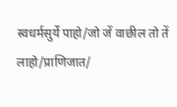स्वधर्मसुर्ये पाहो/जो जें वाछील तो तें लाहो/प्राणिजात/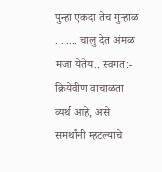पुन्हा एकदा तेच गुर्‍हाळ . . .... चालु देत अंमळ मजा येतेय.. स्वगत:- क्रियेवीण वाचाळता व्यर्थ आहे, असे समर्थांनी म्हटल्याचे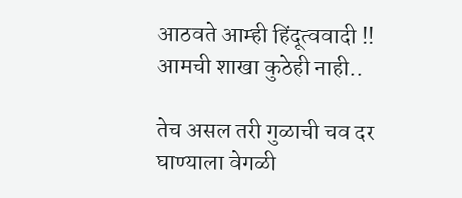आठवते आम्ही हिंदूत्ववादी !! आमची शाखा कुठेही नाही..

तेच असल तरी गुळाची चव दर घाण्याला वेगळी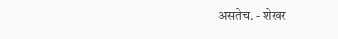असतेच. - शेखर